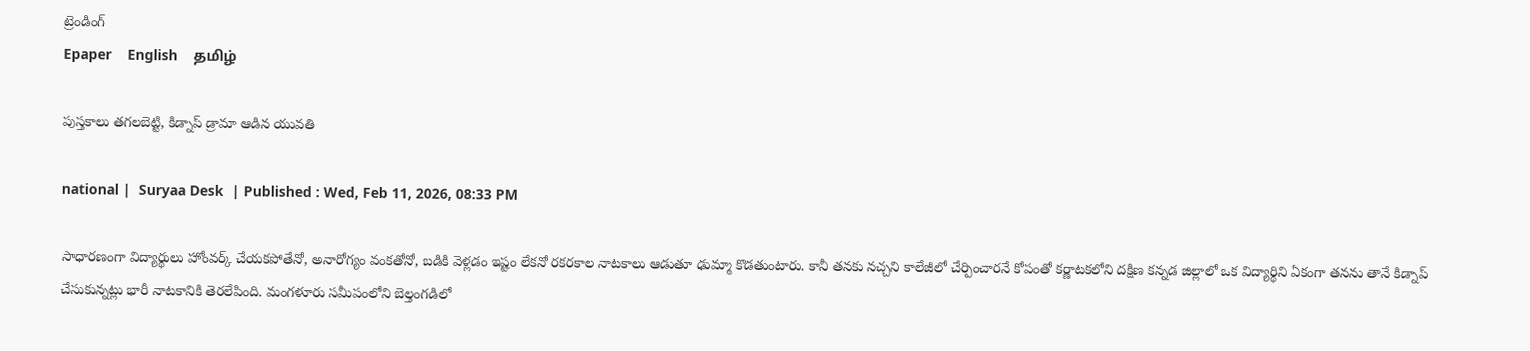ట్రెండింగ్
Epaper    English    தமிழ்

పుస్తకాలు తగలబెట్టి, కిడ్నాప్ డ్రామా ఆడిన యువతి

national |  Suryaa Desk  | Published : Wed, Feb 11, 2026, 08:33 PM

సాధారణంగా విద్యార్థులు హోంవర్క్ చేయకపోతేనో, అనారోగ్యం వంకతోనో, బడికి వెళ్లడం ఇష్టం లేకనో రకరకాల నాటకాలు ఆడుతూ ఢుమ్మా కొడతుంటారు. కానీ తనకు నచ్చని కాలేజీలో చేర్పించారనే కోపంతో కర్ణాటకలోని దక్షిణ కన్నడ జిల్లాలో ఒక విద్యార్థిని ఏకంగా తనను తానే కిడ్నాప్ చేసుకున్నట్లు భారీ నాటకానికి తెరలేపింది. మంగళూరు సమీపంలోని బెల్తంగడిలో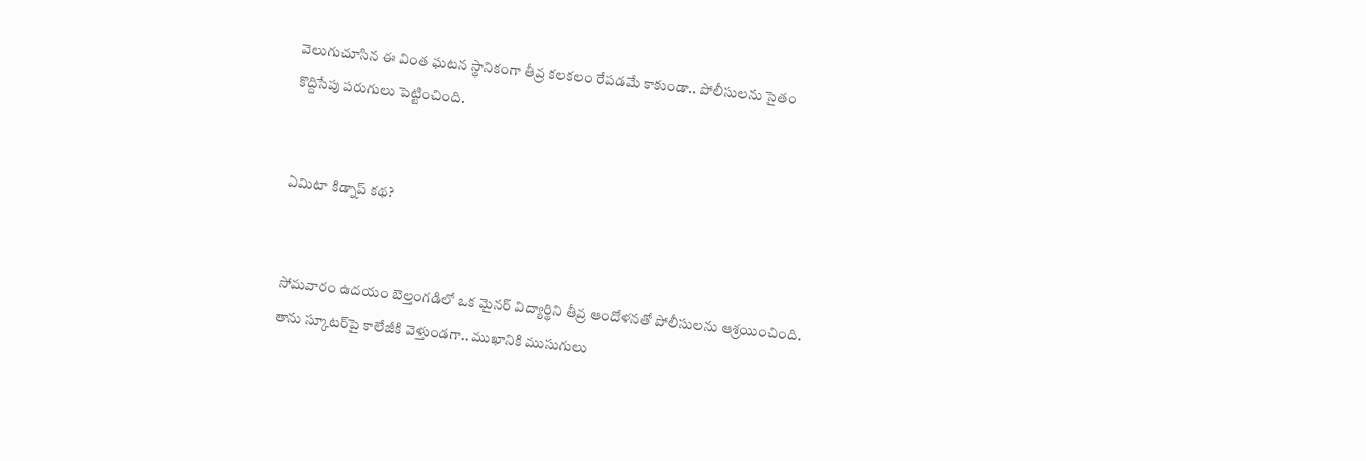వెలుగుచూసిన ఈ వింత ఘటన స్థానికంగా తీవ్ర కలకలం రేపడమే కాకుండా.. పోలీసులను సైతం కొద్దిసేపు పరుగులు పెట్టించింది.


ఏమిటా కిడ్నాప్ కథ?


సోమవారం ఉదయం బెల్తంగడిలో ఒక మైనర్ విద్యార్థిని తీవ్ర ఆందోళనతో పోలీసులను ఆశ్రయించింది. తాను స్కూటర్‌పై కాలేజీకి వెళ్తుండగా.. ముఖానికి ముసుగులు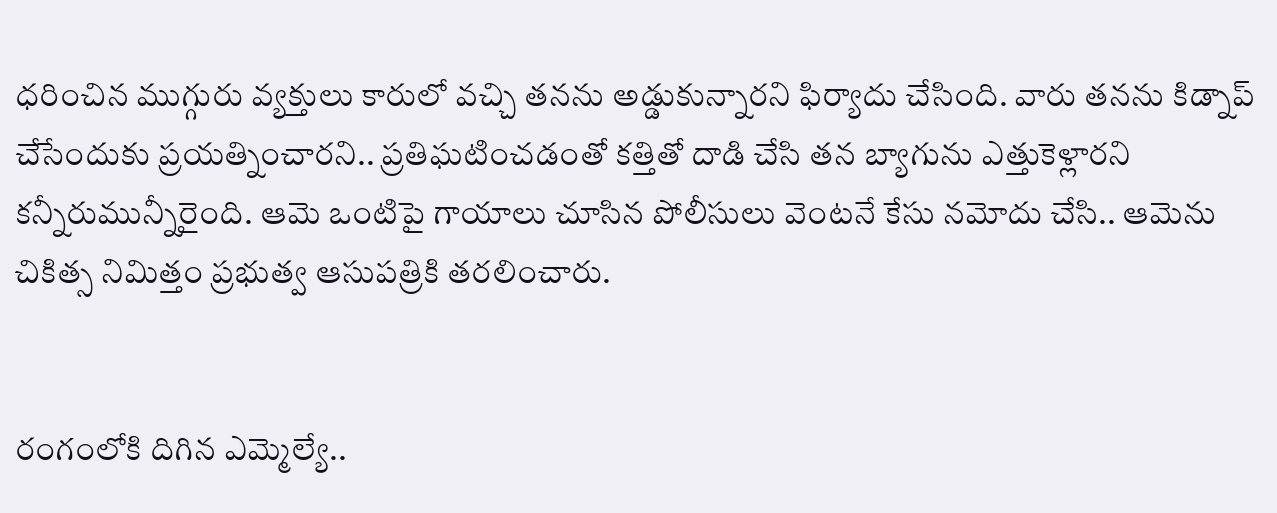ధరించిన ముగ్గురు వ్యక్తులు కారులో వచ్చి తనను అడ్డుకున్నారని ఫిర్యాదు చేసింది. వారు తనను కిడ్నాప్ చేసేందుకు ప్రయత్నించారని.. ప్రతిఘటించడంతో కత్తితో దాడి చేసి తన బ్యాగును ఎత్తుకెళ్లారని కన్నీరుమున్నీరైంది. ఆమె ఒంటిపై గాయాలు చూసిన పోలీసులు వెంటనే కేసు నమోదు చేసి.. ఆమెను చికిత్స నిమిత్తం ప్రభుత్వ ఆసుపత్రికి తరలించారు.


రంగంలోకి దిగిన ఎమ్మెల్యే..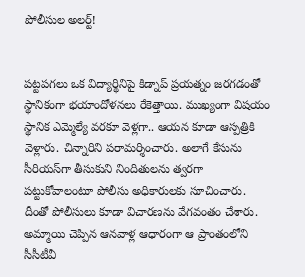పోలీసుల అలర్ట్!


పట్టపగలు ఒక విద్యార్థినిపై కిడ్నాప్ ప్రయత్నం జరగడంతో స్థానికంగా భయాందోళనలు రేకెత్తాయి. ముఖ్యంగా విషయం స్థానిక ఎమ్మెల్యే వరకూ వెళ్లగా.. ఆయన కూడా ఆస్పత్రికి వెళ్లారు. చిన్నారిని పరామర్శించారు. అలాగే కేసును సీరియస్‌గా తీసుకుని నిందితులను త్వరగా పట్టుకోవాలంటూ పోలీసు అధికారులకు సూచించారు. దీంతో పోలీసులు కూడా విచారణను వేగవంతం చేశారు. అమ్మాయి చెప్పిన ఆనవాళ్ల ఆధారంగా ఆ ప్రాంతంలోని సీసీటీవీ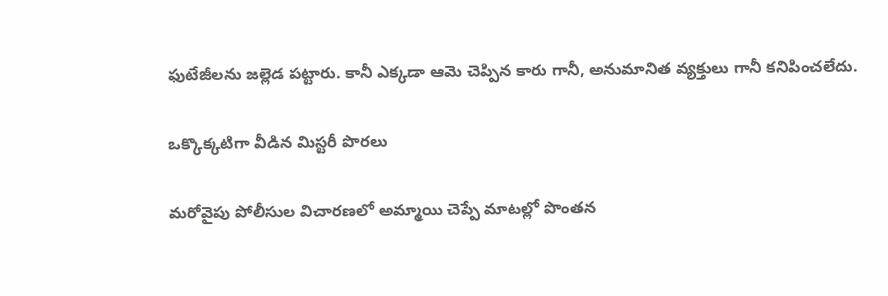ఫుటేజీలను జల్లెడ పట్టారు. కానీ ఎక్కడా ఆమె చెప్పిన కారు గానీ, అనుమానిత వ్యక్తులు గానీ కనిపించలేదు.


ఒక్కొక్కటిగా వీడిన మిస్టరీ పొరలు


మరోవైపు పోలీసుల విచారణలో అమ్మాయి చెప్పే మాటల్లో పొంతన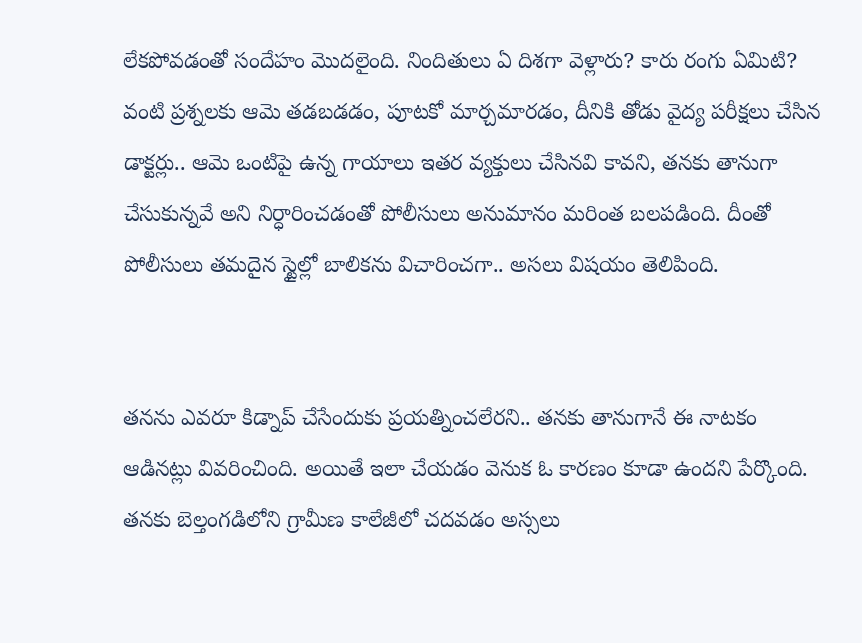లేకపోవడంతో సందేహం మొదలైంది. నిందితులు ఏ దిశగా వెళ్లారు? కారు రంగు ఏమిటి? వంటి ప్రశ్నలకు ఆమె తడబడడం, పూటకో మార్చమారడం, దీనికి తోడు వైద్య పరీక్షలు చేసిన డాక్టర్లు.. ఆమె ఒంటిపై ఉన్న గాయాలు ఇతర వ్యక్తులు చేసినవి కావని, తనకు తానుగా చేసుకున్నవే అని నిర్ధారించడంతో పోలీసులు అనుమానం మరింత బలపడింది. దీంతో పోలీసులు తమదైన స్టైల్లో బాలికను విచారించగా.. అసలు విషయం తెలిపింది.


తనను ఎవరూ కిడ్నాప్ చేసేందుకు ప్రయత్నించలేరని.. తనకు తానుగానే ఈ నాటకం ఆడినట్లు వివరించింది. అయితే ఇలా చేయడం వెనుక ఓ కారణం కూడా ఉందని పేర్కొంది. తనకు బెల్తంగడిలోని గ్రామీణ కాలేజీలో చదవడం అస్సలు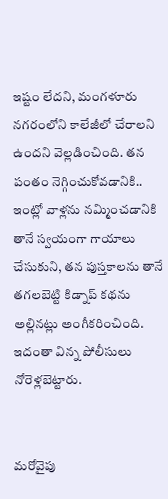ఇష్టం లేదని, మంగళూరు నగరంలోని కాలేజీలో చేరాలని ఉందని వెల్లడించింది. తన పంతం నెగ్గించుకోవడానికి.. ఇంట్లో వాళ్లను నమ్మించడానికి తానే స్వయంగా గాయాలు చేసుకుని, తన పుస్తకాలను తానే తగలబెట్టి కిడ్నాప్ కథను అల్లినట్లు అంగీకరించింది. ఇదంతా విన్న పోలీసులు నోరెళ్లబెట్టారు.


మరోవైపు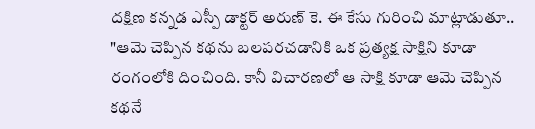దక్షిణ కన్నడ ఎస్పీ డాక్టర్ అరుణ్ కె. ఈ కేసు గురించి మాట్లాడుతూ.. "ఆమె చెప్పిన కథను బలపరచడానికి ఒక ప్రత్యక్ష సాక్షిని కూడా రంగంలోకి దించింది. కానీ విచారణలో ఆ సాక్షి కూడా ఆమె చెప్పిన కథనే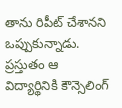తాను రిపీట్ చేశానని ఒప్పుకున్నాడు. ప్రస్తుతం ఆ విద్యార్థినికి కౌన్సెలింగ్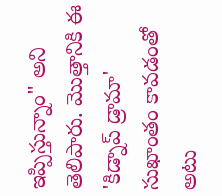ఇప్పిస్తున్నాం" అని తెలిపారు. మొత్తానికి ఈ 'కిడ్నాప్ డ్రామా' సుఖాంతం కావడంతో అటు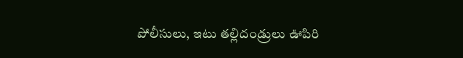పోలీసులు, ఇటు తల్లిదండ్రులు ఊపిరి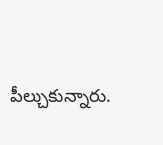పీల్చుకున్నారు.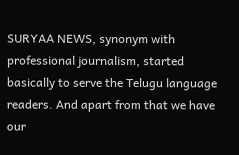SURYAA NEWS, synonym with professional journalism, started basically to serve the Telugu language readers. And apart from that we have our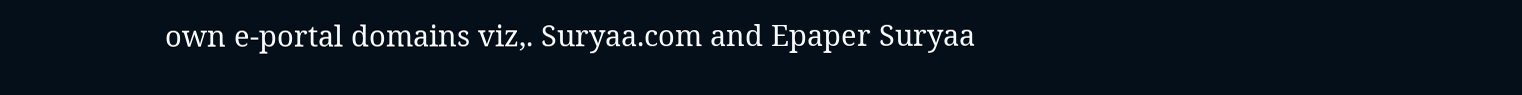own e-portal domains viz,. Suryaa.com and Epaper Suryaa